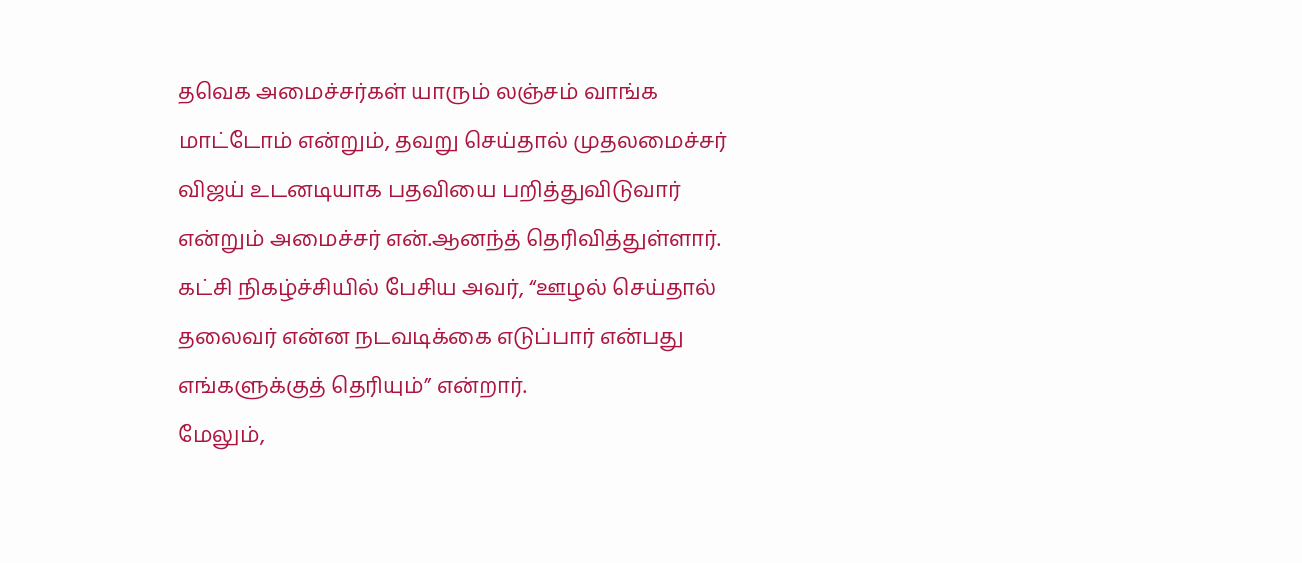தவெக அமைச்சர்கள் யாரும் லஞ்சம் வாங்க மாட்டோம் என்றும், தவறு செய்தால் முதலமைச்சர் விஜய் உடனடியாக பதவியை பறித்துவிடுவார் என்றும் அமைச்சர் என்.ஆனந்த் தெரிவித்துள்ளார்.
கட்சி நிகழ்ச்சியில் பேசிய அவர், “ஊழல் செய்தால் தலைவர் என்ன நடவடிக்கை எடுப்பார் என்பது எங்களுக்குத் தெரியும்” என்றார்.
மேலும்,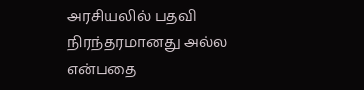அரசியலில் பதவி நிரந்தரமானது அல்ல என்பதை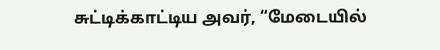சுட்டிக்காட்டிய அவர், “மேடையில்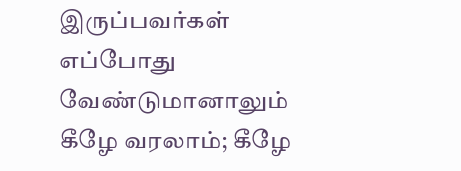இருப்பவர்கள் எப்போது வேண்டுமானாலும் கீழே வரலாம்; கீழே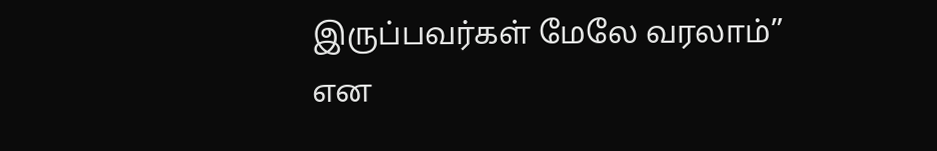இருப்பவர்கள் மேலே வரலாம்” என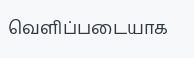வெளிப்படையாக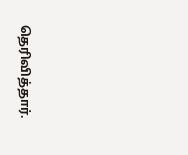தெரிவித்தார்.